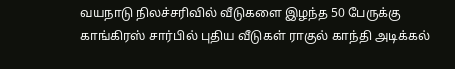வயநாடு நிலச்சரிவில் வீடுகளை இழந்த 50 பேருக்கு காங்கிரஸ் சார்பில் புதிய வீடுகள் ராகுல் காந்தி அடிக்கல்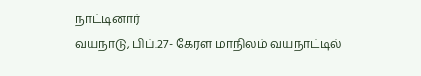நாட்டினார்
வயநாடு, பிப்.27- கேரள மாநிலம் வயநாட்டில்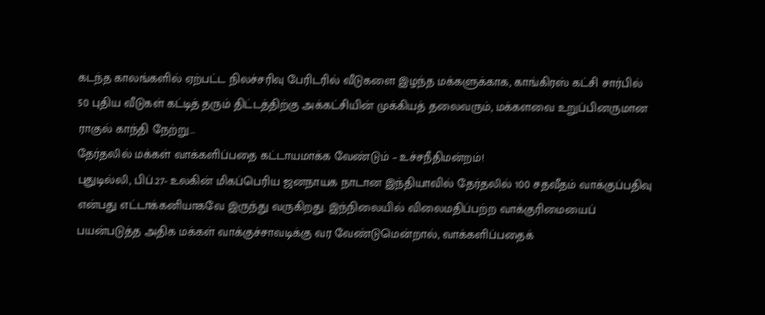கடந்த காலங்களில் ஏற்பட்ட நிலச்சரிவு பேரிடரில் வீடுகளை இழந்த மக்களுக்காக, காங்கிரஸ் கட்சி சார்பில் 50 புதிய வீடுகள் கட்டித் தரும் திட்டத்திற்கு அக்கட்சியின் முக்கியத் தலைவரும், மக்களவை உறுப்பினருமான ராகுல் காந்தி நேற்று…
தேர்தலில் மக்கள் வாக்களிப்பதை கட்டாயமாக்க வேண்டும் – உச்சநீதிமன்றம்!
புதுடில்லி, பிப்.27- உலகின் மிகப்பெரிய ஜனநாயக நாடான இந்தியாவில் தேர்தலில் 100 சதவீதம் வாக்குப்பதிவு என்பது எட்டாக்கனியாகவே இருந்து வருகிறது. இந்நிலையில் விலைமதிப்பற்ற வாக்குரிமையைப் பயன்படுத்த அதிக மக்கள் வாக்குச்சாவடிக்கு வர வேண்டுமென்றால், வாக்களிப்பதைக்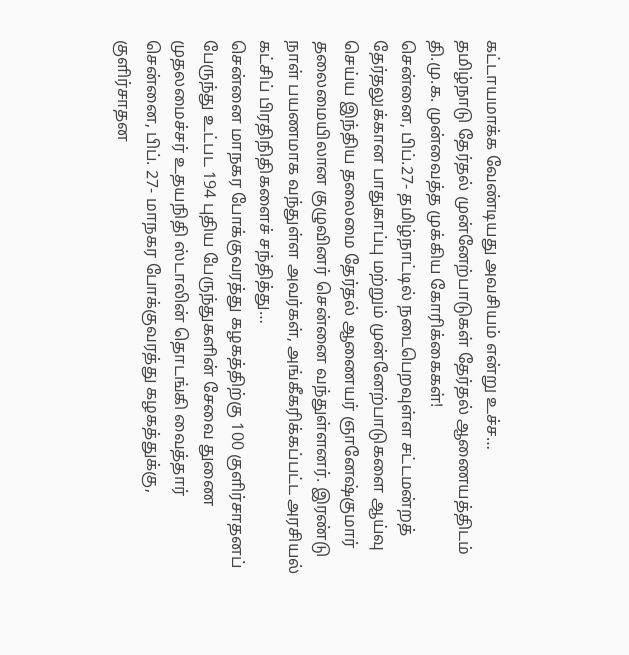கட்டாயமாக்க வேண்டியது அவசியம் என்று உச்ச…
தமிழ்நாடு தேர்தல் முன்னேற்பாடுகள் தேர்தல் ஆணையத்திடம் தி.மு.க. முன்வைத்த முக்கிய கோரிக்கைகள்!
சென்னை, பிப்.27- தமிழ்நாட்டில் நடைபெறவுள்ள சட்டமன்றத் தேர்தலுக்கான பாதுகாப்பு மற்றும் முன்னேற்பாடுகளை ஆய்வு செய்ய இந்திய தலைமை தேர்தல் ஆணையர் ஞானேஷ்குமார் தலைமையிலான குழுவினர் சென்னை வந்துள்ளனர். இரண்டு நாள் பயணமாக வந்துள்ள அவர்கள், அங்கீகரிக்கப்பட்ட அரசியல் கட்சிப் பிரதிநிதிகளைச் சந்தித்து…
சென்னை மாநகர போக்குவரத்து கழகத்திற்கு 100 குளிர்சாதனப் பேருந்து உட்பட 194 புதிய பேருந்துகளின் சேவை துணை முதலமைச்சர் உதயநிதி ஸ்டாலின் தொடங்கி வைத்தார்
சென்னை, பிப். 27- மாநகர போக்குவரத்து கழகத்துக்கு, குளிர்சாதன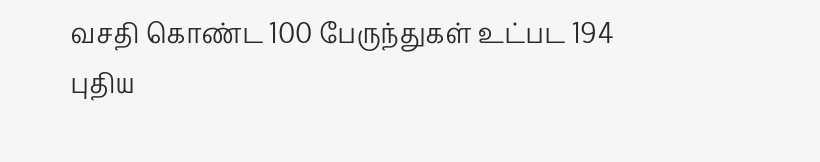வசதி கொண்ட 100 பேருந்துகள் உட்பட 194 புதிய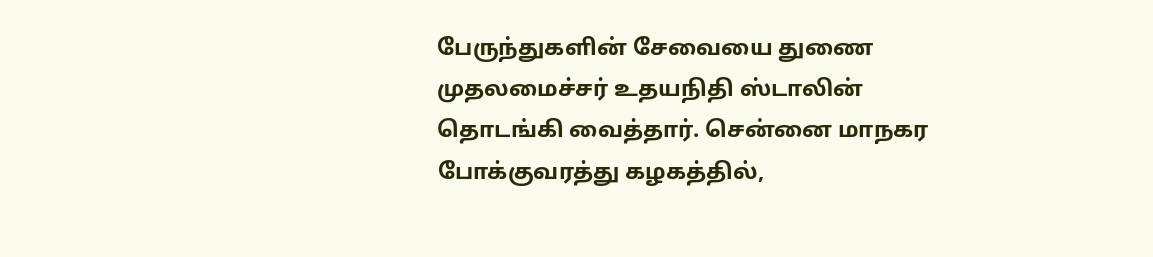பேருந்துகளின் சேவையை துணை முதலமைச்சர் உதயநிதி ஸ்டாலின் தொடங்கி வைத்தார். சென்னை மாநகர போக்குவரத்து கழகத்தில்,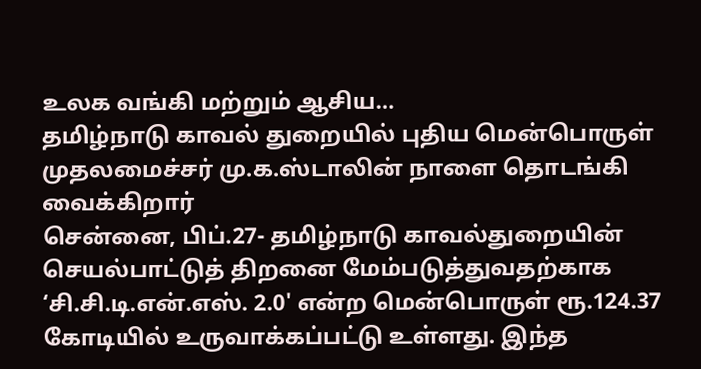உலக வங்கி மற்றும் ஆசிய…
தமிழ்நாடு காவல் துறையில் புதிய மென்பொருள் முதலமைச்சர் மு.க.ஸ்டாலின் நாளை தொடங்கி வைக்கிறார்
சென்னை, பிப்.27- தமிழ்நாடு காவல்துறையின் செயல்பாட்டுத் திறனை மேம்படுத்துவதற்காக ‘சி.சி.டி.என்.எஸ். 2.0' என்ற மென்பொருள் ரூ.124.37 கோடியில் உருவாக்கப்பட்டு உள்ளது. இந்த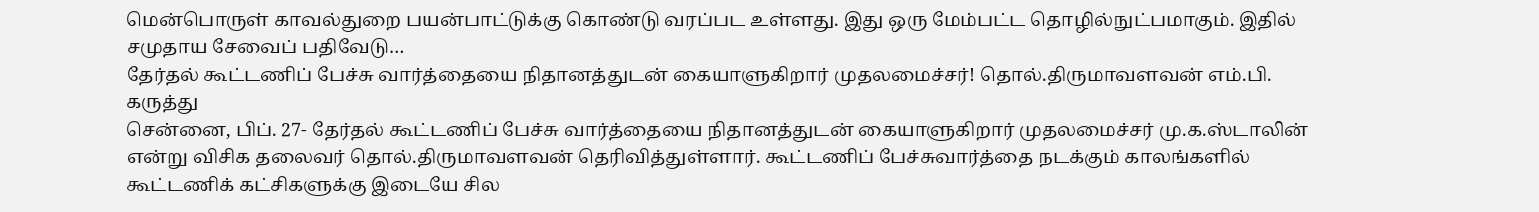மென்பொருள் காவல்துறை பயன்பாட்டுக்கு கொண்டு வரப்பட உள்ளது. இது ஒரு மேம்பட்ட தொழில்நுட்பமாகும். இதில் சமுதாய சேவைப் பதிவேடு…
தேர்தல் கூட்டணிப் பேச்சு வார்த்தையை நிதானத்துடன் கையாளுகிறார் முதலமைச்சர்! தொல்.திருமாவளவன் எம்.பி. கருத்து
சென்னை, பிப். 27- தேர்தல் கூட்டணிப் பேச்சு வார்த்தையை நிதானத்துடன் கையாளுகிறார் முதலமைச்சர் மு.க.ஸ்டாலின் என்று விசிக தலைவர் தொல்.திருமாவளவன் தெரிவித்துள்ளார். கூட்டணிப் பேச்சுவார்த்தை நடக்கும் காலங்களில் கூட்டணிக் கட்சிகளுக்கு இடையே சில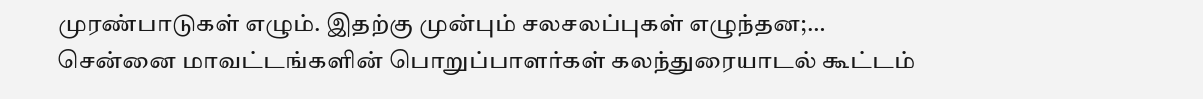முரண்பாடுகள் எழும். இதற்கு முன்பும் சலசலப்புகள் எழுந்தன;…
சென்னை மாவட்டங்களின் பொறுப்பாளர்கள் கலந்துரையாடல் கூட்டம்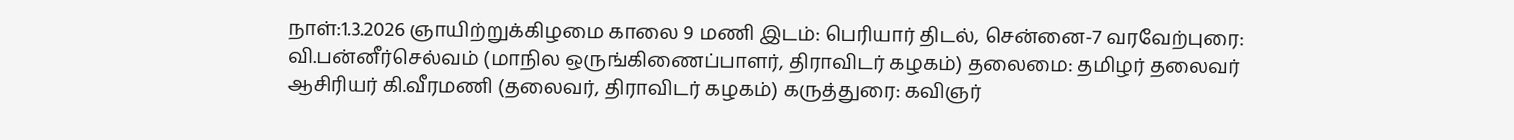நாள்:1.3.2026 ஞாயிற்றுக்கிழமை காலை 9 மணி இடம்: பெரியார் திடல், சென்னை-7 வரவேற்புரை: வி.பன்னீர்செல்வம் (மாநில ஒருங்கிணைப்பாளர், திராவிடர் கழகம்) தலைமை: தமிழர் தலைவர் ஆசிரியர் கி.வீரமணி (தலைவர், திராவிடர் கழகம்) கருத்துரை: கவிஞர்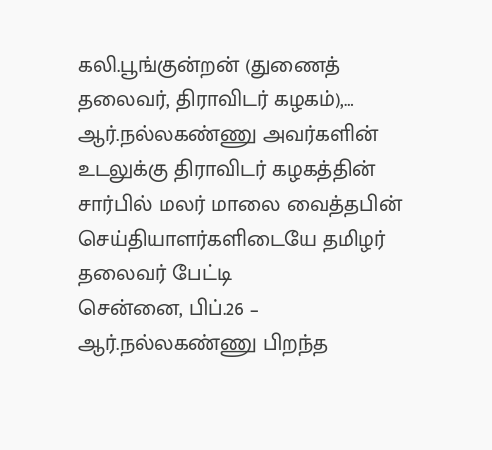கலி.பூங்குன்றன் (துணைத் தலைவர், திராவிடர் கழகம்),…
ஆர்.நல்லகண்ணு அவர்களின் உடலுக்கு திராவிடர் கழகத்தின் சார்பில் மலர் மாலை வைத்தபின் செய்தியாளர்களிடையே தமிழர் தலைவர் பேட்டி
சென்னை, பிப்.26 – ஆர்.நல்லகண்ணு பிறந்த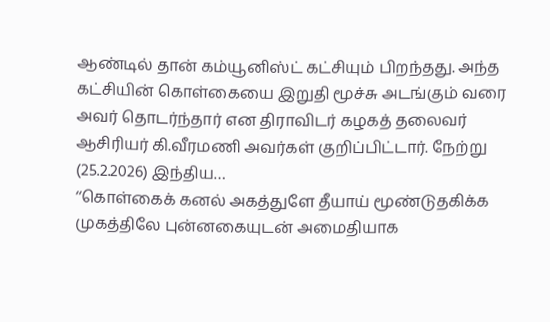ஆண்டில் தான் கம்யூனிஸ்ட் கட்சியும் பிறந்தது. அந்த கட்சியின் கொள்கையை இறுதி மூச்சு அடங்கும் வரை அவர் தொடர்ந்தார் என திராவிடர் கழகத் தலைவர் ஆசிரியர் கி.வீரமணி அவர்கள் குறிப்பிட்டார். நேற்று (25.2.2026) இந்திய…
‘‘கொள்கைக் கனல் அகத்துளே தீயாய் மூண்டுதகிக்க முகத்திலே புன்னகையுடன் அமைதியாக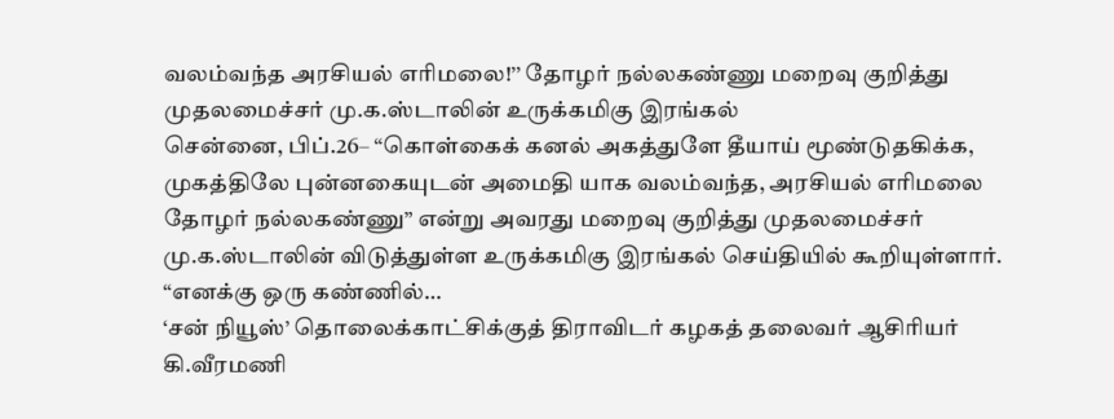வலம்வந்த அரசியல் எரிமலை!’’ தோழர் நல்லகண்ணு மறைவு குறித்து முதலமைச்சர் மு.க.ஸ்டாலின் உருக்கமிகு இரங்கல்
சென்னை, பிப்.26– “கொள்கைக் கனல் அகத்துளே தீயாய் மூண்டுதகிக்க, முகத்திலே புன்னகையுடன் அமைதி யாக வலம்வந்த, அரசியல் எரிமலை தோழர் நல்லகண்ணு” என்று அவரது மறைவு குறித்து முதலமைச்சர் மு.க.ஸ்டாலின் விடுத்துள்ள உருக்கமிகு இரங்கல் செய்தியில் கூறியுள்ளார். “எனக்கு ஒரு கண்ணில்…
‘சன் நியூஸ்’ தொலைக்காட்சிக்குத் திராவிடர் கழகத் தலைவர் ஆசிரியர் கி.வீரமணி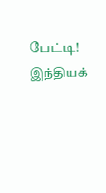பேட்டி!
இந்தியக்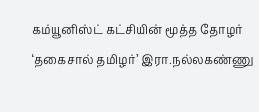கம்யூனிஸ்ட் கட்சியின் மூத்த தோழர் ‘தகைசால் தமிழர்’ இரா.நல்லகண்ணு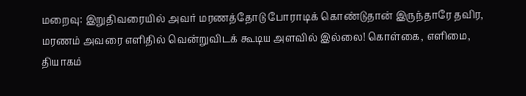மறைவு: இறுதிவரையில் அவர் மரணத்தோடு போராடிக் கொண்டுதான் இருந்தாரே தவிர, மரணம் அவரை எளிதில் வென்றுவிடக் கூடிய அளவில் இல்லை! கொள்கை, எளிமை, தியாகம்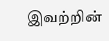இவற்றின்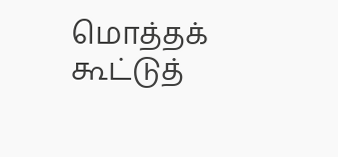மொத்தக் கூட்டுத்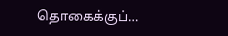தொகைக்குப்…